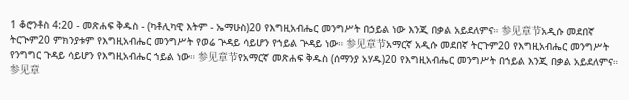1 ቆሮንቶስ 4:20 - መጽሐፍ ቅዱስ - (ካቶሊካዊ እትም - ኤማሁስ)20 የእግዚአብሔር መንግሥት በኃይል ነው እንጂ በቃል አይደለምና። 参见章节አዲሱ መደበኛ ትርጒም20 ምክንያቱም የእግዚአብሔር መንግሥት የወሬ ጕዳይ ሳይሆን የኀይል ጕዳይ ነው። 参见章节አማርኛ አዲሱ መደበኛ ትርጉም20 የእግዚአብሔር መንግሥት የንግግር ጉዳይ ሳይሆን የእግዚአብሔር ኀይል ነው። 参见章节የአማርኛ መጽሐፍ ቅዱስ (ሰማንያ አሃዱ)20 የእግዚአብሔር መንግሥት በኀይል እንጂ በቃል አይደለምና። 参见章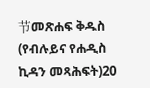节መጽሐፍ ቅዱስ (የብሉይና የሐዲስ ኪዳን መጻሕፍት)20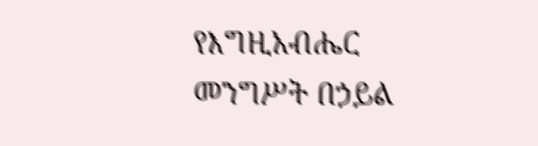የእግዚአብሔር መንግሥት በኃይል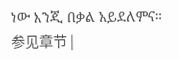ነው እንጂ በቃል አይደለምና። 参见章节 |